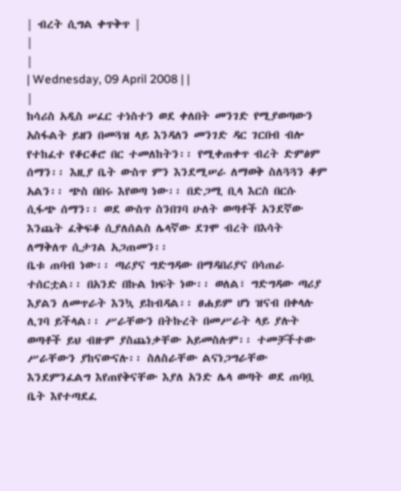| ብረት ሲግል ቀጥቅጥ |
|
|
| Wednesday, 09 April 2008 | |
|
ከሳሪስ አዲስ ሠፈር ተነስተን ወደ ቀለበት መንገድ የሚያወጣውን አስፋልት ይዘን በመጓዝ ላይ እንዳለን መንገድ ዳር ገርበብ ብሎ የተከፈተ የቆርቆሮ በር ተመለከትን፡፡ የሚቀጠቀጥ ብረት ድምፅም ሰማን፡፡ እዚያ ቤት ውስጥ ምን እንደሚሠራ ለማወቅ ስለጓጓን ቆም አልን፡፡ ጭስ በበሩ እየወጣ ነው፡፡ በድጋሚ ቢላ እርስ በርሱ ሲፋጭ ሰማን፡፡ ወደ ውስጥ ስንበገባ ሁለት ወጣቶች አንደኛው እንጨት ፈቅፍቆ ሲያለሰልስ ሌላኛው ደገሞ ብረት በእሳት ለማቅለጥ ሲታገል አጋጠመን፡፡
ቤቱ ጠባብ ነው፡፡ ጣሪያና ግድግዳው በማዳበሪያና በሳጠራ ተሰርቷል፡፡ በአንድ በኩል ክፍት ነው፡፡ ወለል፣ ግድግዳው ጣሪያ እያልን ለመጥራት እንኳ ይከብዳል፡፡ ፀሐይም ሆነ ዝናብ በቀላሉ ሊገባ ይችላል፡፡ ሥራቸውን በትኩረት በመሥራት ላይ ያሉት ወጣቶች ይህ ብዙም ያስጨነቃቸው አይመስሉም፡፡ ተመቻችተው ሥራቸውን ያከናውናሉ፡፡ ስለስራቸው ልናነጋግራቸው እንደምንፈልግ እየጠየቅናቸው እያለ አንድ ሌላ ወጣት ወደ ጠባቧ ቤት እየተጣደፈ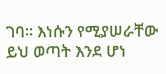ገባ፡፡ እነሱን የሚያሠራቸው ይህ ወጣት እንደ ሆነ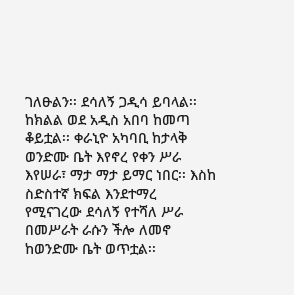ገለፁልን፡፡ ደሳለኝ ጋዲሳ ይባላል፡፡ ከክልል ወደ አዲስ አበባ ከመጣ ቆይቷል፡፡ ቀራኒዮ አካባቢ ከታላቅ ወንድሙ ቤት እየኖረ የቀን ሥራ እየሠራ፣ ማታ ማታ ይማር ነበር፡፡ እስከ ስድስተኛ ክፍል እንደተማረ የሚናገረው ደሳለኝ የተሻለ ሥራ በመሥራት ራሱን ችሎ ለመኖ ከወንድሙ ቤት ወጥቷል፡፡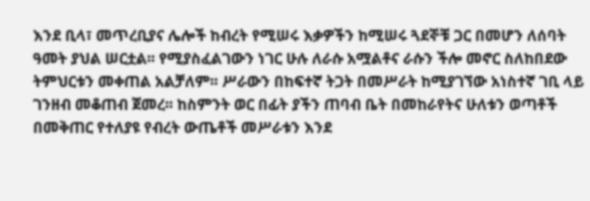እንደ ቢላ፣ መጥረቢያና ሌሎች ከብረት የሚሠሩ እቃዎችን ከሚሠሩ ጓደኞቹ ጋር በመሆን ለሰባት ዓመት ያህል ሠርቷል፡፡ የሚያስፈልገውን ነገር ሁሉ ለራሱ አሟልቶና ራሱን ችሎ መኖር ስለከበደው ትምህርቱን መቀጠል አልቻለም፡፡ ሥራውን በከፍተኛ ትጋት በመሥራት ከሚያገኘው አነስተኛ ገቢ ላይ ገንዘብ መቆጠብ ጀመረ፡፡ ከስምንት ወር በፊት ያችን ጠባብ ቤት በመከራየትና ሁለቱን ወጣቶች በመቅጠር የተለያዩ የብረት ውጤቶች መሥራቱን እንደ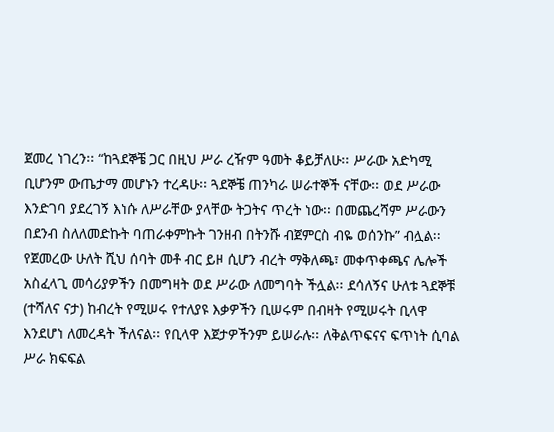ጀመረ ነገረን፡፡ “ከጓደኞቼ ጋር በዚህ ሥራ ረዥም ዓመት ቆይቻለሁ፡፡ ሥራው አድካሚ ቢሆንም ውጤታማ መሆኑን ተረዳሁ፡፡ ጓደኞቼ ጠንካራ ሠራተኞች ናቸው፡፡ ወደ ሥራው እንድገባ ያደረገኝ እነሱ ለሥራቸው ያላቸው ትጋትና ጥረት ነው፡፡ በመጨረሻም ሥራውን በደንብ ስለለመድኩት ባጠራቀምኩት ገንዘብ በትንሹ ብጀምርስ ብዬ ወሰንኩ” ብሏል፡፡ የጀመረው ሁለት ሺህ ሰባት መቶ ብር ይዞ ሲሆን ብረት ማቅለጫ፣ መቀጥቀጫና ሌሎች አስፈላጊ መሳሪያዎችን በመግዛት ወደ ሥራው ለመግባት ችሏል፡፡ ደሳለኝና ሁለቱ ጓደኞቹ (ተሻለና ናታ) ከብረት የሚሠሩ የተለያዩ እቃዎችን ቢሠሩም በብዛት የሚሠሩት ቢላዋ እንደሆነ ለመረዳት ችለናል፡፡ የቢላዋ እጀታዎችንም ይሠራሉ፡፡ ለቅልጥፍናና ፍጥነት ሲባል ሥራ ክፍፍል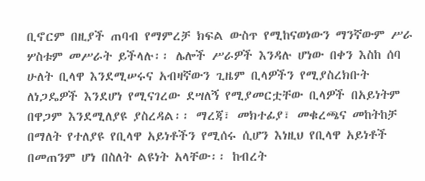ቢኖርም በዚያች ጠባብ የማምረቻ ክፍል ውስጥ የሚከናወነውን ማንኛውም ሥራ ሦስቱም መሥራት ይችላሉ፡፡ ሌሎች ሥራዎች እንዳሉ ሆነው በቀን እስከ ሰባ ሁለት ቢላዋ እንደሚሠሩና አብዛኛውን ጊዜም ቢላዎችን የሚያስረክቡት ለነጋዴዎች እንደሆነ የሚናገረው ደሣለኝ የሚያመርቷቸው ቢላዎች በአይነትም በዋጋም እንደሚለያዩ ያስረዳል፡፡ ማረጃ፣ መክተፊያ፣ መቁረጫና መከትከቻ በማለት የተለያዩ የቢላዋ አይነቶችን የሚሰሩ ሲሆን እነዚህ የቢላዋ አይነቶች በመጠንም ሆነ በስለት ልዩነት አላቸው፡፡ ከብረት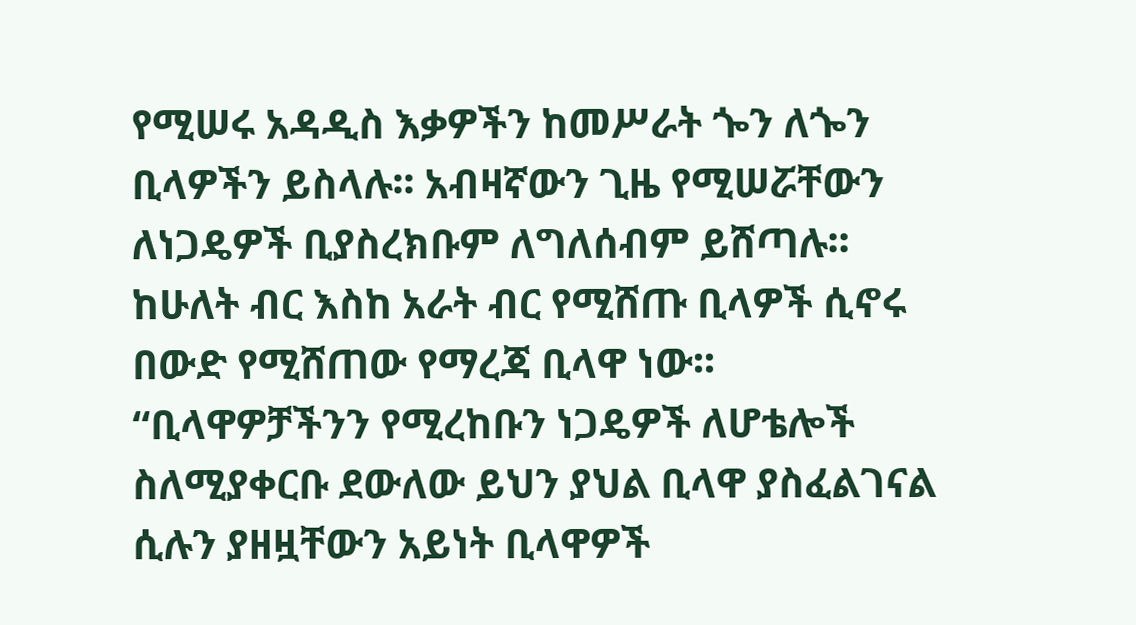የሚሠሩ አዳዲስ እቃዎችን ከመሥራት ጐን ለጐን ቢላዎችን ይስላሉ፡፡ አብዛኛውን ጊዜ የሚሠሯቸውን ለነጋዴዎች ቢያስረክቡም ለግለሰብም ይሸጣሉ፡፡ ከሁለት ብር እስከ አራት ብር የሚሸጡ ቢላዎች ሲኖሩ በውድ የሚሸጠው የማረጃ ቢላዋ ነው፡፡ “ቢላዋዎቻችንን የሚረከቡን ነጋዴዎች ለሆቴሎች ስለሚያቀርቡ ደውለው ይህን ያህል ቢላዋ ያስፈልገናል ሲሉን ያዘዟቸውን አይነት ቢላዋዎች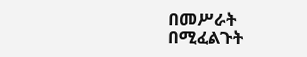በመሥራት በሚፈልጉት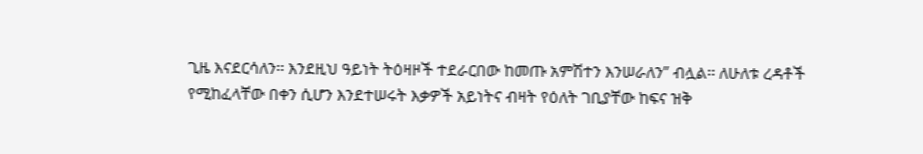ጊዜ እናደርሳለን፡፡ እንደዚህ ዓይነት ትዕዛዞች ተደራርበው ከመጡ አምሽተን እንሠራለን” ብሏል፡፡ ለሁለቱ ረዳቶች የሚከፈላቸው በቀን ሲሆን እንደተሠሩት እቃዎች አይነትና ብዛት የዕለት ገቢያቸው ከፍና ዝቅ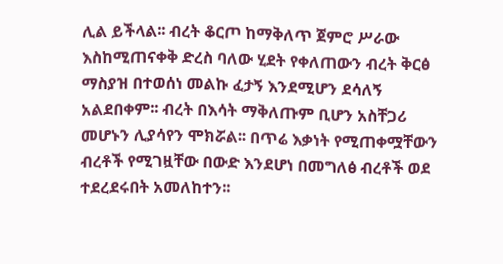ሊል ይችላል፡፡ ብረት ቆርጦ ከማቅለጥ ጀምሮ ሥራው እስከሚጠናቀቅ ድረስ ባለው ሂደት የቀለጠውን ብረት ቅርፅ ማስያዝ በተወሰነ መልኩ ፈታኝ እንደሚሆን ደሳለኝ አልደበቀም፡፡ ብረት በእሳት ማቅለጡም ቢሆን አስቸጋሪ መሆኑን ሊያሳየን ሞክሯል፡፡ በጥሬ እቃነት የሚጠቀሟቸውን ብረቶች የሚገዟቸው በውድ እንደሆነ በመግለፅ ብረቶች ወደ ተደረደሩበት አመለከተን፡፡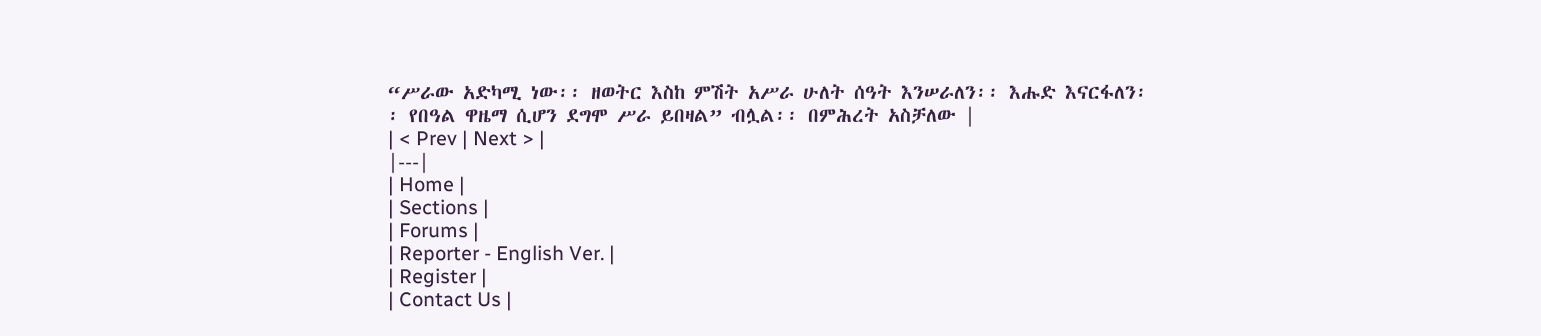“ሥራው አድካሚ ነው፡፡ ዘወትር እስከ ምሽት አሥራ ሁለት ሰዓት እንሠራለን፡፡ እሑድ እናርፋለን፡፡ የበዓል ዋዜማ ሲሆን ደግሞ ሥራ ይበዛል” ብሏል፡፡ በምሕረት አስቻለው |
| < Prev | Next > |
|---|
| Home |
| Sections |
| Forums |
| Reporter - English Ver. |
| Register |
| Contact Us |